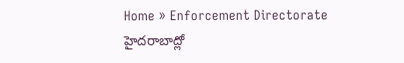Home » Enforcement Directorate
హైదరాబాద్లో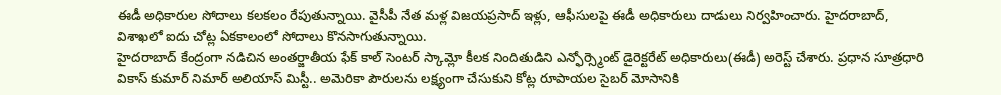ఈడీ అధికారుల సోదాలు కలకలం రేపుతున్నాయి. వైసీపీ నేత మళ్ల విజయప్రసాద్ ఇళ్లు, ఆఫీసులపై ఈడీ అధికారులు దాడులు నిర్వహించారు. హైదరాబాద్, విశాఖలో ఐదు చోట్ల ఏకకాలంలో సోదాలు కొనసాగుతున్నాయి.
హైదరాబాద్ కేంద్రంగా నడిచిన అంతర్జాతీయ ఫేక్ కాల్ సెంటర్ స్కామ్లో కీలక నిందితుడిని ఎన్ఫోర్స్మెంట్ డైరెక్టరేట్ అధికారులు(ఈడీ) అరెస్ట్ చేశారు. ప్రధాన సూత్రధారి వికాస్ కుమార్ నిమార్ అలియాస్ మిస్టీ.. అమెరికా పౌరులను లక్ష్యంగా చేసుకుని కోట్ల రూపాయల సైబర్ మోసానికి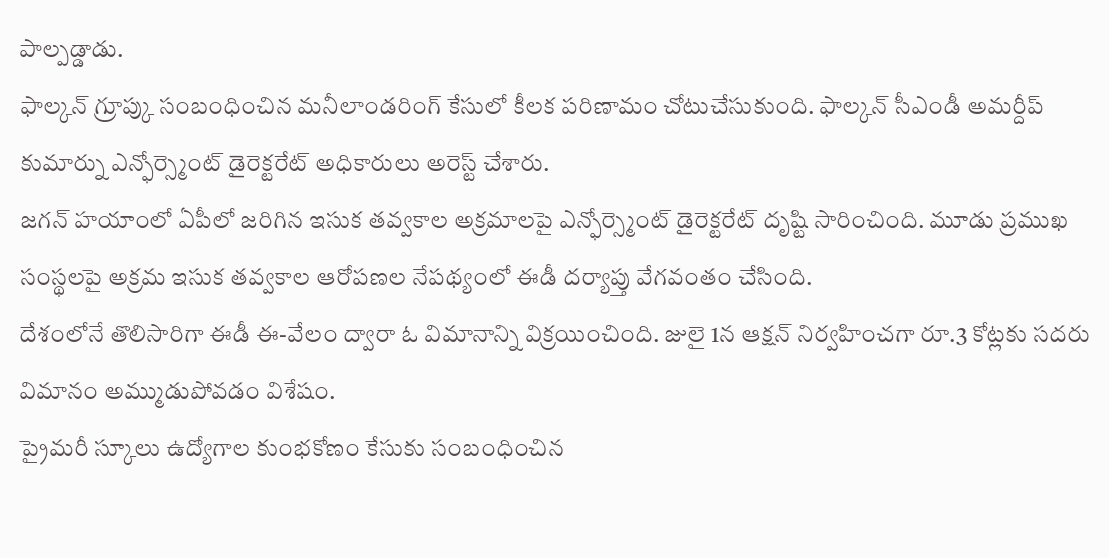పాల్పడ్డాడు.
ఫాల్కన్ గ్రూప్కు సంబంధించిన మనీలాండరింగ్ కేసులో కీలక పరిణామం చోటుచేసుకుంది. ఫాల్కన్ సీఎండీ అమర్దీప్ కుమార్ను ఎన్ఫోర్స్మెంట్ డైరెక్టరేట్ అధికారులు అరెస్ట్ చేశారు.
జగన్ హయాంలో ఏపీలో జరిగిన ఇసుక తవ్వకాల అక్రమాలపై ఎన్ఫోర్స్మెంట్ డైరెక్టరేట్ దృష్టి సారించింది. మూడు ప్రముఖ సంస్థలపై అక్రమ ఇసుక తవ్వకాల ఆరోపణల నేపథ్యంలో ఈడీ దర్యాప్తు వేగవంతం చేసింది.
దేశంలోనే తొలిసారిగా ఈడీ ఈ-వేలం ద్వారా ఓ విమానాన్ని విక్రయించింది. జులై 1న ఆక్షన్ నిర్వహించగా రూ.3 కోట్లకు సదరు విమానం అమ్ముడుపోవడం విశేషం.
ప్రైమరీ స్కూలు ఉద్యోగాల కుంభకోణం కేసుకు సంబంధించిన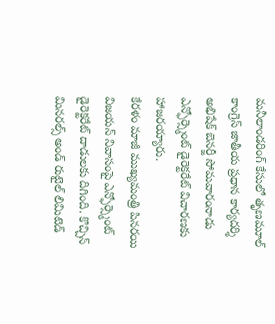మనీలాండరింగ్ కేసులో తృణమూల్ కాంగ్రెస్ జాతీయ ప్రధాన కార్యదర్శి అభిషేక్ బెనర్జీ సోమవారంనాడు ఎన్ఫోర్స్మెంట్ డైరెక్టరేట్ విచారణకు హాజరయ్యారు.
కేరళం మాజీ ముఖ్యమంత్రి పినరయి విజయన్ నివాసంపై ఎన్ఫోర్స్మెంట్ డైరెక్టరేట్ దాడులకు దిగింది. కొచ్చిన్ మినరల్స్ అండ్ రుటైల్ లిమిటెడ్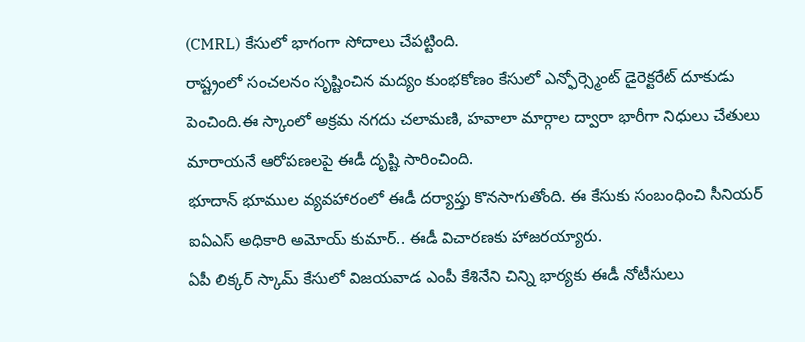(CMRL) కేసులో భాగంగా సోదాలు చేపట్టింది.
రాష్ట్రంలో సంచలనం సృష్టించిన మద్యం కుంభకోణం కేసులో ఎన్ఫోర్స్మెంట్ డైరెక్టరేట్ దూకుడు పెంచింది.ఈ స్కాంలో అక్రమ నగదు చలామణి, హవాలా మార్గాల ద్వారా భారీగా నిధులు చేతులు మారాయనే ఆరోపణలపై ఈడీ దృష్టి సారించింది.
భూదాన్ భూముల వ్యవహారంలో ఈడీ దర్యాప్తు కొనసాగుతోంది. ఈ కేసుకు సంబంధించి సీనియర్ ఐఏఎస్ అధికారి అమోయ్ కుమార్.. ఈడీ విచారణకు హాజరయ్యారు.
ఏపీ లిక్కర్ స్కామ్ కేసులో విజయవాడ ఎంపీ కేశినేని చిన్ని భార్యకు ఈడీ నోటీసులు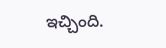ఇచ్చింది.